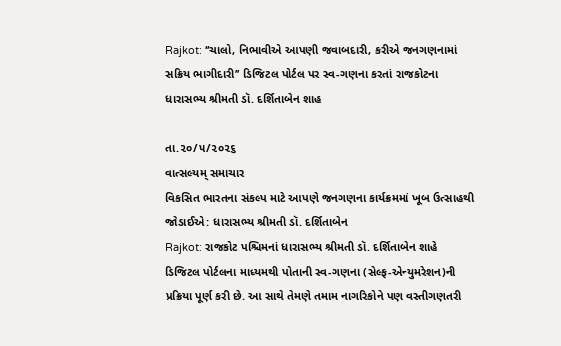Rajkot: ‘‘ચાલો, નિભાવીએ આપણી જવાબદારી, કરીએ જનગણનામાં સક્રિય ભાગીદારી’’ ડિજિટલ પોર્ટલ પર સ્વ-ગણના કરતાં રાજકોટના ધારાસભ્ય શ્રીમતી ડૉ. દર્શિતાબેન શાહ

તા.૨૦/૫/૨૦૨૬
વાત્સલ્યમ્ સમાચાર
વિકસિત ભારતના સંકલ્પ માટે આપણે જનગણના કાર્યક્રમમાં ખૂબ ઉત્સાહથી જોડાઈએ: ધારાસભ્ય શ્રીમતી ડૉ. દર્શિતાબેન
Rajkot: રાજકોટ પશ્ચિમનાં ધારાસભ્ય શ્રીમતી ડૉ. દર્શિતાબેન શાહે ડિજિટલ પોર્ટલના માધ્યમથી પોતાની સ્વ-ગણના (સેલ્ફ-એન્યુમરેશન)ની પ્રક્રિયા પૂર્ણ કરી છે. આ સાથે તેમણે તમામ નાગરિકોને પણ વસ્તીગણતરી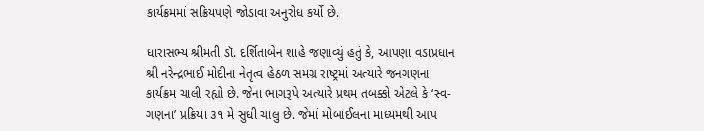કાર્યક્રમમાં સક્રિયપણે જોડાવા અનુરોધ કર્યો છે.

ધારાસભ્ય શ્રીમતી ડૉ. દર્શિતાબેન શાહે જણાવ્યું હતું કે, આપણા વડાપ્રધાન શ્રી નરેન્દ્રભાઈ મોદીના નેતૃત્વ હેઠળ સમગ્ર રાષ્ટ્રમાં અત્યારે જનગણના કાર્યક્રમ ચાલી રહ્યો છે. જેના ભાગરૂપે અત્યારે પ્રથમ તબક્કો એટલે કે ‘સ્વ-ગણના’ પ્રક્રિયા ૩૧ મે સુધી ચાલુ છે. જેમાં મોબાઈલના માધ્યમથી આપ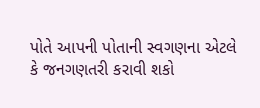પોતે આપની પોતાની સ્વગણના એટલે કે જનગણતરી કરાવી શકો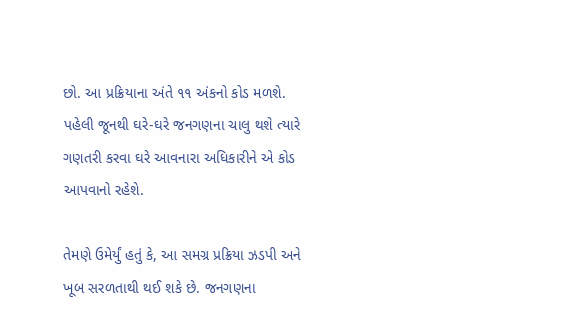છો. આ પ્રક્રિયાના અંતે ૧૧ અંકનો કોડ મળશે. પહેલી જૂનથી ઘરે-ઘરે જનગણના ચાલુ થશે ત્યારે ગણતરી કરવા ઘરે આવનારા અધિકારીને એ કોડ આપવાનો રહેશે.

તેમણે ઉમેર્યું હતું કે, આ સમગ્ર પ્રક્રિયા ઝડપી અને ખૂબ સરળતાથી થઈ શકે છે. જનગણના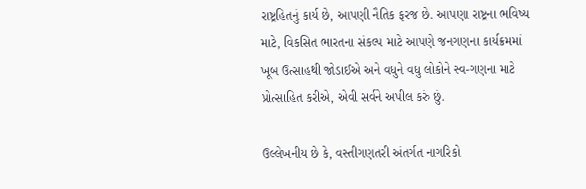રાષ્ટ્રહિતનું કાર્ય છે, આપણી નૈતિક ફરજ છે. આપણા રાષ્ટ્રના ભવિષ્ય માટે, વિકસિત ભારતના સંકલ્પ માટે આપણે જનગણના કાર્યક્રમમાં ખૂબ ઉત્સાહથી જોડાઈએ અને વધુને વધુ લોકોને સ્વ-ગણના માટે પ્રોત્સાહિત કરીએ, એવી સર્વને અપીલ કરું છું.

ઉલ્લેખનીય છે કે, વસ્તીગણતરી અંતર્ગત નાગરિકો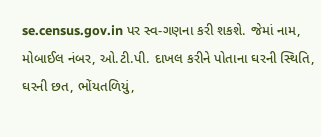se.census.gov.in પર સ્વ-ગણના કરી શકશે. જેમાં નામ, મોબાઈલ નંબર, ઓ.ટી.પી. દાખલ કરીને પોતાના ઘરની સ્થિતિ, ઘરની છત, ભોંયતળિયું,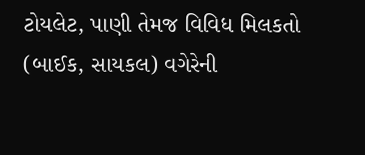ટોયલેટ, પાણી તેમજ વિવિધ મિલકતો (બાઈક, સાયકલ) વગેરેની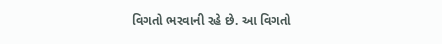વિગતો ભરવાની રહે છે. આ વિગતો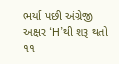ભર્યા પછી અંગ્રેજી અક્ષર ‘H’થી શરૂ થતો ૧૧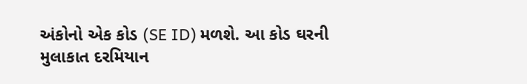અંકોનો એક કોડ (SE ID) મળશે. આ કોડ ઘરની મુલાકાત દરમિયાન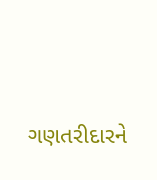ગણતરીદારને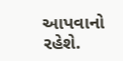આપવાનો રહેશે.